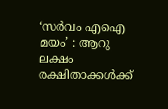‘സർവം എഐ മയം’ : ആറു ലക്ഷം രക്ഷിതാക്കൾക്ക്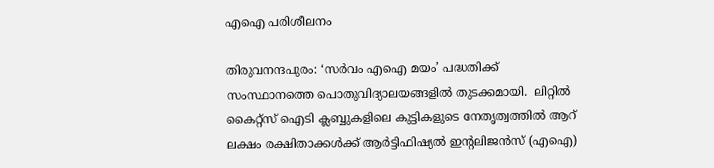എഐ പരിശീലനം

തിരുവനന്ദപുരം: ‘സർവം എഐ മയം’ പദ്ധതിക്ക് സംസ്ഥാനത്തെ പൊതുവിദ്യാലയങ്ങളിൽ തുടക്കമായി.  ലിറ്റിൽ കൈറ്റ്‌സ് ഐടി ക്ലബ്ബുകളിലെ കുട്ടികളുടെ നേതൃത്വത്തിൽ ആറ്  ലക്ഷം രക്ഷിതാക്കൾക്ക് ആർട്ടിഫിഷ്യൽ ഇന്റലിജൻസ് (എഐ)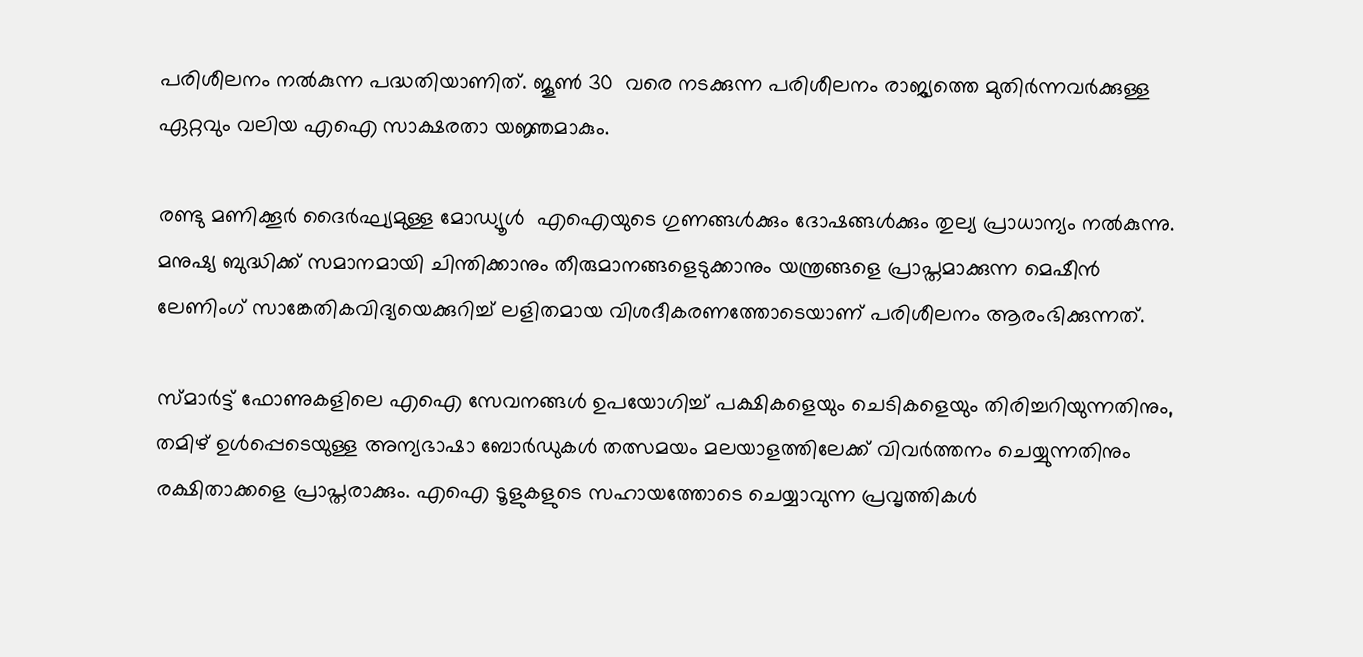പരിശീലനം നൽകുന്ന പദ്ധതിയാണിത്. ജൂൺ 30  വരെ നടക്കുന്ന പരിശീലനം രാജ്യത്തെ മുതിർന്നവർക്കുള്ള ഏറ്റവും വലിയ എഐ സാക്ഷരതാ യജ്ഞമാകും.

രണ്ടു മണിക്കൂർ ദൈർഘ്യമുള്ള മോഡ്യൂൾ  എഐയുടെ ഗുണങ്ങൾക്കും ദോഷങ്ങൾക്കും തുല്യ പ്രാധാന്യം നൽകുന്നു. മനുഷ്യ ബുദ്ധിക്ക് സമാനമായി ചിന്തിക്കാനും തീരുമാനങ്ങളെടുക്കാനും യന്ത്രങ്ങളെ പ്രാപ്തമാക്കുന്ന മെഷീൻ ലേണിംഗ് സാങ്കേതികവിദ്യയെക്കുറിച്ച് ലളിതമായ വിശദീകരണത്തോടെയാണ് പരിശീലനം ആരംഭിക്കുന്നത്.

സ്മാർട്ട് ഫോണുകളിലെ എഐ സേവനങ്ങൾ ഉപയോഗിച്ച് പക്ഷികളെയും ചെടികളെയും തിരിച്ചറിയുന്നതിനും, തമിഴ് ഉൾപ്പെടെയുള്ള അന്യഭാഷാ ബോർഡുകൾ തത്സമയം മലയാളത്തിലേക്ക് വിവർത്തനം ചെയ്യുന്നതിനും രക്ഷിതാക്കളെ പ്രാപ്തരാക്കും. എഐ ടൂളുകളുടെ സഹായത്തോടെ ചെയ്യാവുന്ന പ്രവൃത്തികൾ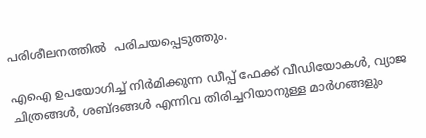പരിശീലനത്തിൽ  പരിചയപ്പെടുത്തും.

എഐ ഉപയോഗിച്ച് നിർമിക്കുന്ന ഡീപ്പ് ഫേക്ക് വീഡിയോകൾ, വ്യാജ ചിത്രങ്ങൾ, ശബ്ദങ്ങൾ എന്നിവ തിരിച്ചറിയാനുള്ള മാർഗങ്ങളും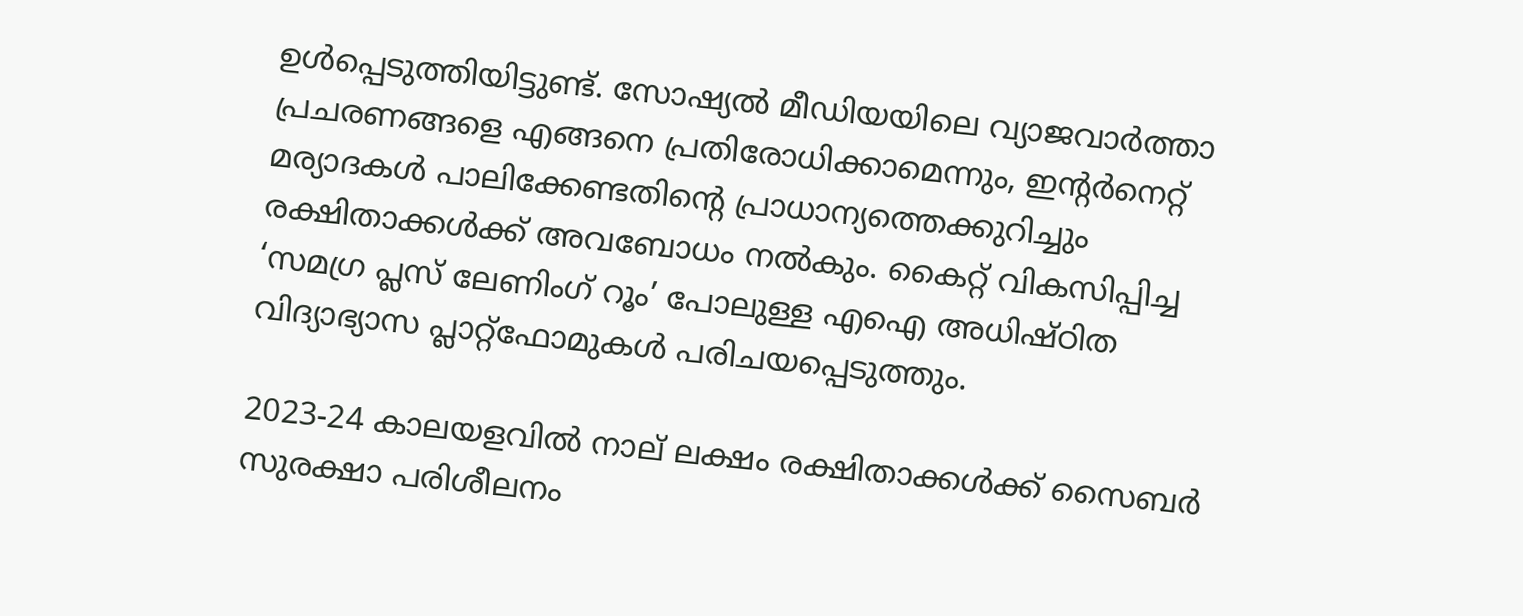ഉൾപ്പെടുത്തിയിട്ടുണ്ട്. സോഷ്യൽ മീഡിയയിലെ വ്യാജവാർത്താ പ്രചരണങ്ങളെ എങ്ങനെ പ്രതിരോധിക്കാമെന്നും, ഇന്റർനെറ്റ് മര്യാദകൾ പാലിക്കേണ്ടതിന്റെ പ്രാധാന്യത്തെക്കുറിച്ചും രക്ഷിതാക്കൾക്ക് അവബോധം നൽകും. കൈറ്റ് വികസിപ്പിച്ച  ‘സമഗ്ര പ്ലസ് ലേണിംഗ് റൂം’ പോലുള്ള എഐ അധിഷ്ഠിത വിദ്യാഭ്യാസ പ്ലാറ്റ്ഫോമുകൾ പരിചയപ്പെടുത്തും.

2023-24 കാലയളവിൽ നാല് ലക്ഷം രക്ഷിതാക്കൾക്ക് സൈബർ സുരക്ഷാ പരിശീലനം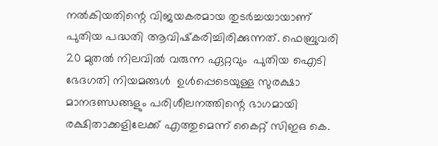നൽകിയതിന്റെ വിജയകരമായ തുടർച്ചയായാണ് പുതിയ പദ്ധതി ആവിഷ്‌കരിച്ചിരിക്കുന്നത്. ഫെബ്രുവരി 20 മുതൽ നിലവിൽ വരുന്ന ഏറ്റവും  പുതിയ ഐടി ഭേദഗതി നിയമങ്ങൾ  ഉൾപ്പെടെയുള്ള സുരക്ഷാ മാനദണ്ഡങ്ങളും പരിശീലനത്തിന്റെ ഭാഗമായി രക്ഷിതാക്കളിലേക്ക് എത്തുമെന്ന് കൈറ്റ് സിഇഒ കെ.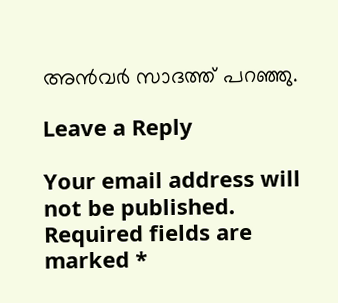അൻവർ സാദത്ത് പറഞ്ഞു.

Leave a Reply

Your email address will not be published. Required fields are marked *